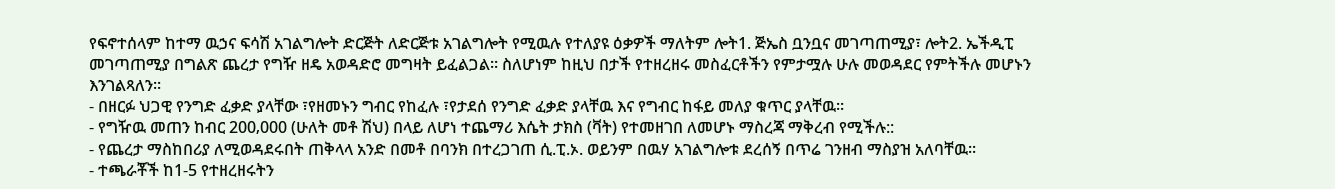የፍኖተሰላም ከተማ ዉኃና ፍሳሽ አገልግሎት ድርጅት ለድርጅቱ አገልግሎት የሚዉሉ የተለያዩ ዕቃዎች ማለትም ሎት1. ጅኤስ ቧንቧና መገጣጠሚያ፣ ሎት2. ኤችዲፒ መገጣጠሚያ በግልጽ ጨረታ የግዥ ዘዴ አወዳድሮ መግዛት ይፈልጋል፡፡ ስለሆነም ከዚህ በታች የተዘረዘሩ መስፈርቶችን የምታሟሉ ሁሉ መወዳደር የምትችሉ መሆኑን እንገልጻለን፡፡
- በዘርፉ ህጋዊ የንግድ ፈቃድ ያላቸው ፣የዘመኑን ግብር የከፈሉ ፣የታደሰ የንግድ ፈቃድ ያላቸዉ እና የግብር ከፋይ መለያ ቁጥር ያላቸዉ፡፡
- የግዥዉ መጠን ከብር 200‚000 (ሁለት መቶ ሽህ) በላይ ለሆነ ተጨማሪ እሴት ታክስ (ቫት) የተመዘገበ ለመሆኑ ማስረጃ ማቅረብ የሚችሉ::
- የጨረታ ማስከበሪያ ለሚወዳደሩበት ጠቅላላ አንድ በመቶ በባንክ በተረጋገጠ ሲ.ፒ.ኦ. ወይንም በዉሃ አገልግሎቱ ደረሰኝ በጥሬ ገንዘብ ማስያዝ አለባቸዉ፡፡
- ተጫራቾች ከ1-5 የተዘረዘሩትን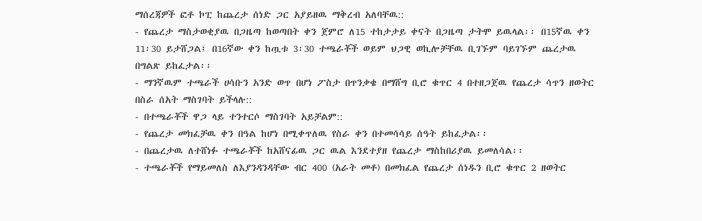ማሰረጃዎች ፎቶ ኮፒ ከጨረታ ሰነድ ጋር አያይዘዉ ማቅረብ አለባቸዉ::
- የጨረታ ማስታወቂያዉ በጋዜጣ ከወጣበት ቀን ጀምሮ ለ15 ተከታታይ ቀናት በጋዜጣ ታትሞ ይዉላል፡፡ በ15ኛዉ ቀን 11፡30 ይታሸጋል፤ በ16ኛው ቀን ከጧቱ 3፡30 ተጫራቾች ወይም ህጋዊ ወኪሎቻቸዉ ቢገኙም ባይገኙም ጨረታዉ በግልጽ ይከፈታል፡፡
- ማንኛዉም ተጫራች ሀሳቡን አንድ ወጥ በሆነ ፖስታ በጥንቃቄ በማሸግ ቢሮ ቁጥር 4 በተዘጋጀዉ የጨረታ ሳጥን ዘወትር በስራ ሰአት ማስገባት ይችላሉ::
- በተጫራቾች ዋጋ ላይ ተንተርሶ ማስገባት አይቻልም::
- የጨረታ መክፈቻዉ ቀን በዓል ከሆነ በሚቀጥለዉ የስራ ቀን በተመሳሳይ ሰዓት ይከፈታል፡፡
- በጨረታዉ ለተሸነፉ ተጫራቾች ከአሸናፊዉ ጋር ዉል እንደተያዘ የጨረታ ማስከበሪያዉ ይመለሳል፡፡
- ተጫራቾች የማይመለስ ለእያንዳንዳቸው ብር 400 (አራት መቶ) በመክፈል የጨረታ ሰነዱን ቢሮ ቁጥር 2 ዘወትር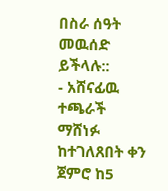በስራ ሰዓት መዉሰድ ይችላሉ::
- አሸናፊዉ ተጫራች ማሸነፉ ከተገለጸበት ቀን ጀምሮ ከ5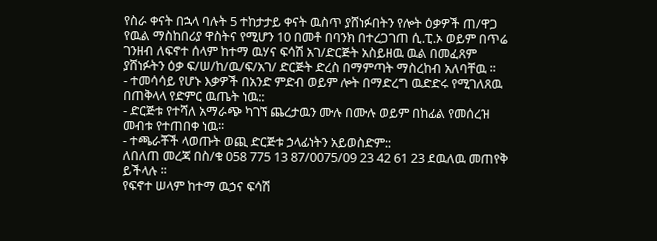የስራ ቀናት በኋላ ባሉት 5 ተከታታይ ቀናት ዉስጥ ያሸነፉበትን የሎት ዕቃዎች ጠ/ዋጋ የዉል ማስከበሪያ ዋስትና የሚሆን 10 በመቶ በባንክ በተረጋገጠ ሲ.ፒ.ኦ ወይም በጥሬ ገንዘብ ለፍኖተ ሰላም ከተማ ዉሃና ፍሳሽ አገ/ድርጅት አስይዘዉ ዉል በመፈጸም ያሸነፉትን ዕቃ ፍ/ሠ/ከ/ዉ/ፍ/አገ/ ድርጅት ድረስ በማምጣት ማስረከብ አለባቸዉ ፡፡
- ተመሳሳይ የሆኑ እቃዎች በአንድ ምድብ ወይም ሎት በማድረግ ዉድድሩ የሚገለጸዉ በጠቅላላ የድምር ዉጤት ነዉ::
- ድርጅቱ የተሻለ አማራጭ ካገኘ ጨረታዉን ሙሉ በሙሉ ወይም በከፊል የመሰረዝ መብቱ የተጠበቀ ነዉ፡፡
- ተጫራቾች ላወጡት ወጪ ድርጅቱ ኃላፊነትን አይወስድም::
ለበለጠ መረጃ በስ/ቁ 058 775 13 87/0075/09 23 42 61 23 ደዉለዉ መጠየቅ ይችላሉ ፡፡
የፍኖተ ሠላም ከተማ ዉኃና ፍሳሽ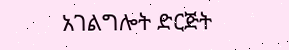አገልግሎት ድርጅት